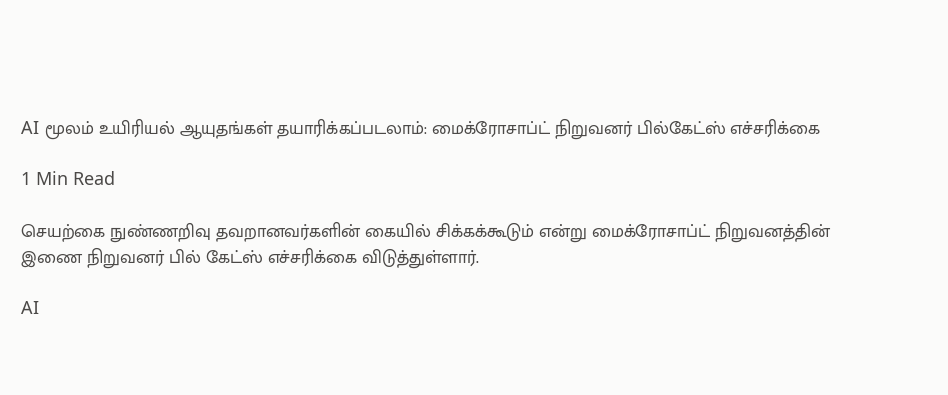AI மூலம் உயிரியல் ஆயுதங்கள் தயாரிக்கப்படலாம்: மைக்ரோசாப்ட் நிறுவனர் பில்கேட்ஸ் எச்சரிக்கை

1 Min Read

செயற்கை நுண்ணறிவு தவறானவர்களின் கையில் சிக்கக்கூடும் என்று மைக்ரோசாப்ட் நிறுவனத்தின் இணை நிறுவனர் பில் கேட்ஸ் எச்சரிக்கை விடுத்துள்ளார்.

AI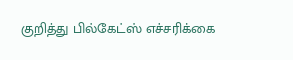குறித்து பில்கேட்ஸ் எச்சரிக்கை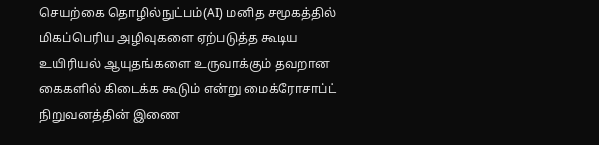செயற்கை தொழில்நுட்பம்(AI) மனித சமூகத்தில் மிகப்பெரிய அழிவுகளை ஏற்படுத்த கூடிய உயிரியல் ஆயுதங்களை உருவாக்கும் தவறான கைகளில் கிடைக்க கூடும் என்று மைக்ரோசாப்ட் நிறுவனத்தின் இணை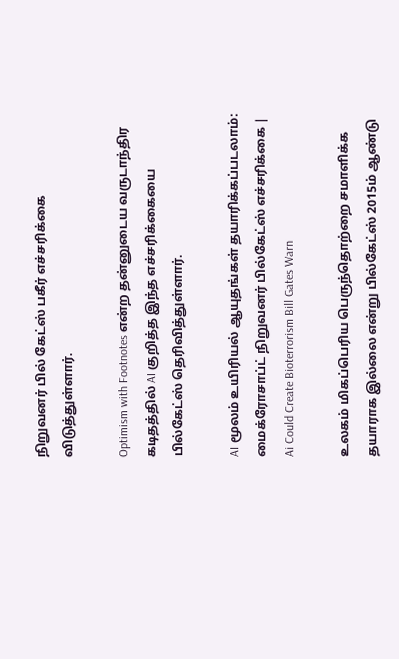நிறுவனர் பில் கேட்ஸ் பகீர் எச்சரிக்கை விடுத்துள்ளார்.

Optimism with Footnotes என்ற தன்னுடைய வருடாந்திர கடிதத்தில் AI குறித்த இந்த எச்சரிக்கையை பில்கேட்ஸ் தெரிவித்துள்ளார்.

AI மூலம் உயிரியல் ஆயுதங்கள் தயாரிக்கப்படலாம்: மைக்ரோசாப்ட் நிறுவனர் பில்கேட்ஸ் எச்சரிக்கை | Ai Could Create Bioterrorism Bill Gates Warn

உலகம் மிகப்பெரிய பெருந்தொற்றை சமாளிக்க தயாராக இல்லை என்று பில்கேட்ஸ் 2015ம் ஆண்டு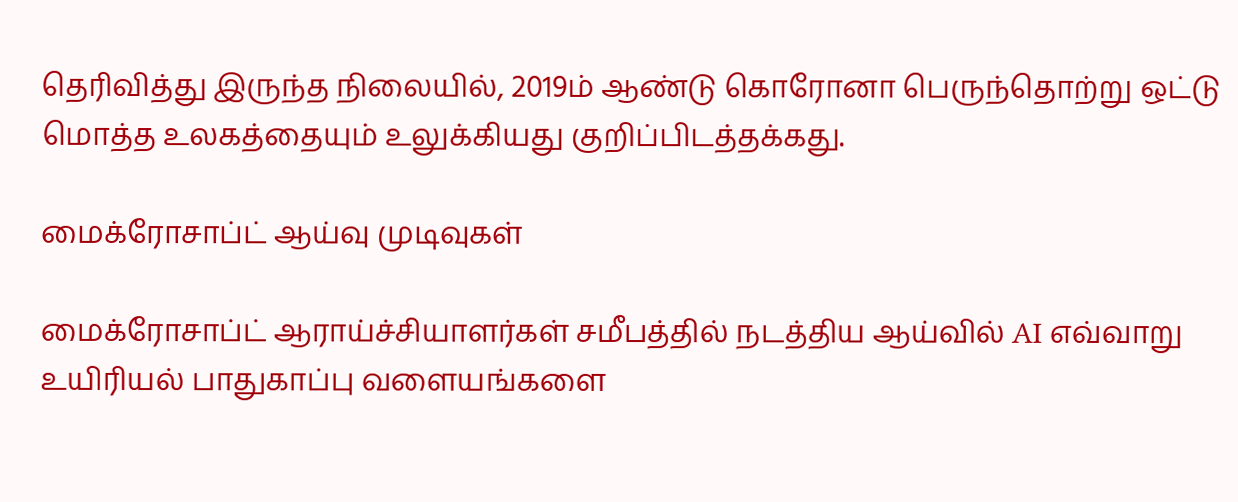தெரிவித்து இருந்த நிலையில், 2019ம் ஆண்டு கொரோனா பெருந்தொற்று ஒட்டு மொத்த உலகத்தையும் உலுக்கியது குறிப்பிடத்தக்கது.

மைக்ரோசாப்ட் ஆய்வு முடிவுகள்

மைக்ரோசாப்ட் ஆராய்ச்சியாளர்கள் சமீபத்தில் நடத்திய ஆய்வில் AI எவ்வாறு உயிரியல் பாதுகாப்பு வளையங்களை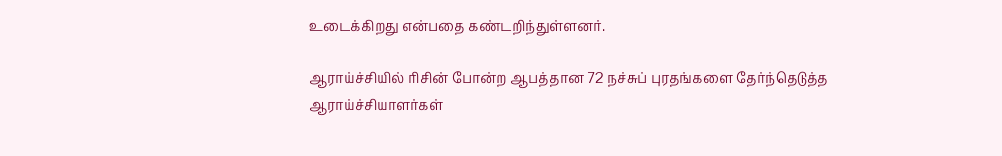உடைக்கிறது என்பதை கண்டறிந்துள்ளனர்.

ஆராய்ச்சியில் ரிசின் போன்ற ஆபத்தான 72 நச்சுப் புரதங்களை தேர்ந்தெடுத்த ஆராய்ச்சியாளர்கள்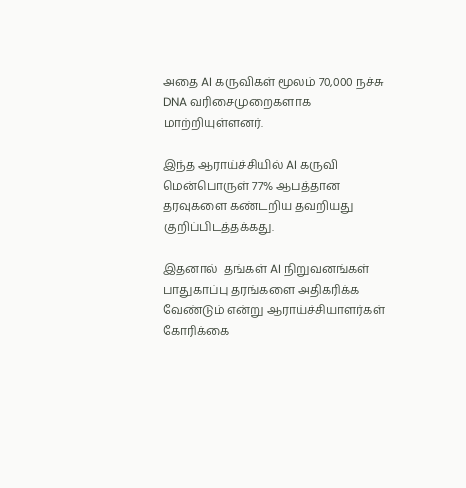அதை AI கருவிகள் மூலம் 70,000 நச்சு DNA வரிசைமுறைகளாக மாற்றியுள்ளனர்.

இந்த ஆராய்ச்சியில் AI கருவி மென்பொருள் 77% ஆபத்தான தரவுகளை கண்டறிய தவறியது குறிப்பிடத்தக்கது.

இதனால்  தங்கள் AI நிறுவனங்கள் பாதுகாப்பு தரங்களை அதிகரிக்க வேண்டும் என்று ஆராய்ச்சியாளர்கள் கோரிக்கை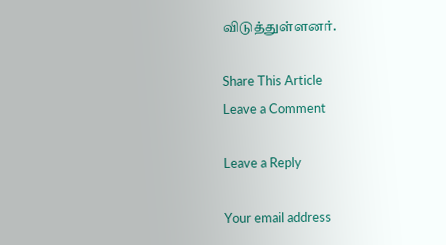விடுத்துள்ளனர்.

Share This Article
Leave a Comment

Leave a Reply

Your email address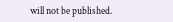will not be published.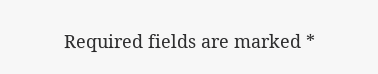Required fields are marked *